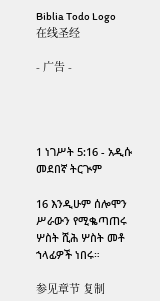Biblia Todo Logo
在线圣经

- 广告 -




1 ነገሥት 5:16 - አዲሱ መደበኛ ትርጒም

16 እንዲሁም ሰሎሞን ሥራውን የሚቈጣጠሩ ሦስት ሺሕ ሦስት መቶ ኀላፊዎች ነበሩ።

参见章节 复制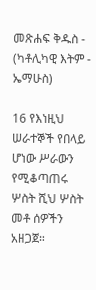መጽሐፍ ቅዱስ - (ካቶሊካዊ እትም - ኤማሁስ)

16 የእነዚህ ሠራተኞች የበላይ ሆነው ሥራውን የሚቆጣጠሩ ሦስት ሺህ ሦስት መቶ ሰዎችን አዘጋጀ።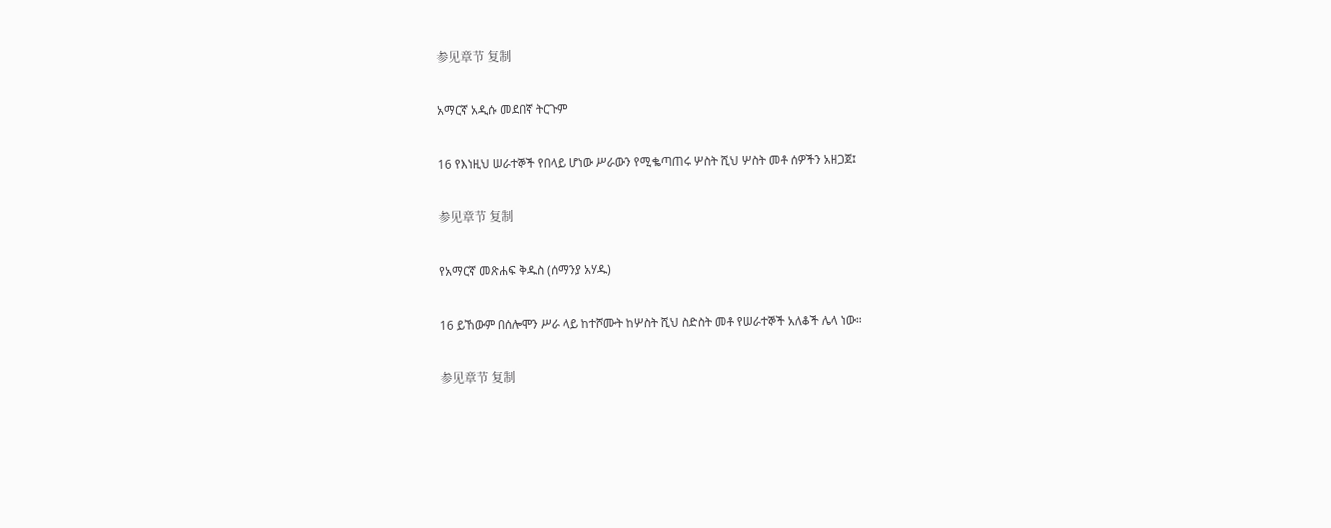参见章节 复制

አማርኛ አዲሱ መደበኛ ትርጉም

16 የእነዚህ ሠራተኞች የበላይ ሆነው ሥራውን የሚቈጣጠሩ ሦስት ሺህ ሦስት መቶ ሰዎችን አዘጋጀ፤

参见章节 复制

የአማርኛ መጽሐፍ ቅዱስ (ሰማንያ አሃዱ)

16 ይኸውም በሰሎሞን ሥራ ላይ ከተሾሙት ከሦስት ሺህ ስድስት መቶ የሠራተኞች አለቆች ሌላ ነው።

参见章节 复制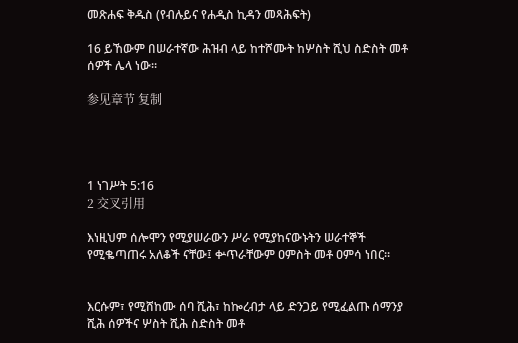መጽሐፍ ቅዱስ (የብሉይና የሐዲስ ኪዳን መጻሕፍት)

16 ይኸውም በሠራተኛው ሕዝብ ላይ ከተሾሙት ከሦስት ሺህ ስድስት መቶ ሰዎች ሌላ ነው።

参见章节 复制




1 ነገሥት 5:16
2 交叉引用

እነዚህም ሰሎሞን የሚያሠራውን ሥራ የሚያከናውኑትን ሠራተኞች የሚቈጣጠሩ አለቆች ናቸው፤ ቍጥራቸውም ዐምስት መቶ ዐምሳ ነበር።


እርሱም፣ የሚሸከሙ ሰባ ሺሕ፣ ከኰረብታ ላይ ድንጋይ የሚፈልጡ ሰማንያ ሺሕ ሰዎችና ሦስት ሺሕ ስድስት መቶ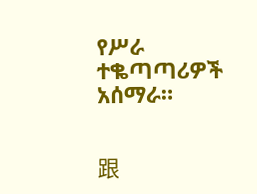የሥራ ተቈጣጣሪዎች አሰማራ።


跟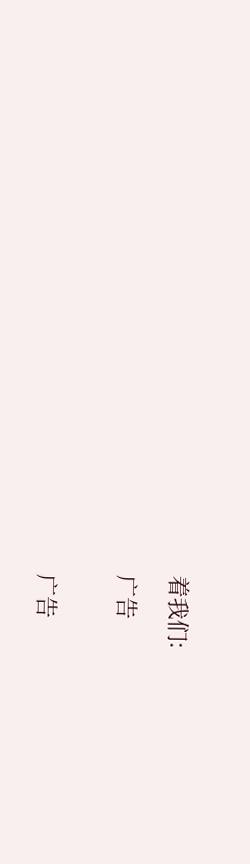着我们:

广告


广告